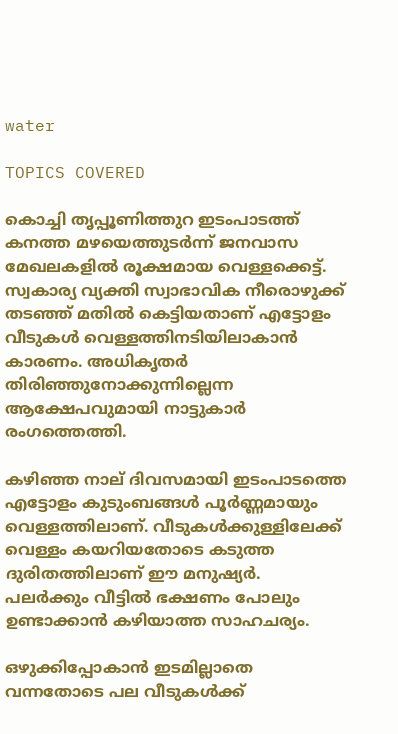water

TOPICS COVERED

കൊച്ചി തൃപ്പൂണിത്തുറ ഇടംപാടത്ത് കനത്ത മഴയെത്തുടർന്ന് ജനവാസ മേഖലകളിൽ രൂക്ഷമായ വെള്ളക്കെട്ട്. സ്വകാര്യ വ്യക്തി സ്വാഭാവിക നീരൊഴുക്ക് തടഞ്ഞ് മതിൽ കെട്ടിയതാണ് എട്ടോളം വീടുകൾ വെള്ളത്തിനടിയിലാകാൻ കാരണം. അധികൃതർ തിരിഞ്ഞുനോക്കുന്നില്ലെന്ന ആക്ഷേപവുമായി നാട്ടുകാര്‍ രംഗത്തെത്തി.

കഴിഞ്ഞ നാല് ദിവസമായി ഇടംപാടത്തെ എട്ടോളം കുടുംബങ്ങൾ പൂർണ്ണമായും വെള്ളത്തിലാണ്. വീടുകൾക്കുള്ളിലേക്ക് വെള്ളം കയറിയതോടെ കടുത്ത ദുരിതത്തിലാണ് ഈ മനുഷ്യർ. പലർക്കും വീട്ടിൽ ഭക്ഷണം പോലും ഉണ്ടാക്കാൻ കഴിയാത്ത സാഹചര്യം.

ഒഴുക്കിപ്പോകാൻ ഇടമില്ലാതെ വന്നതോടെ പല വീടുകൾക്ക്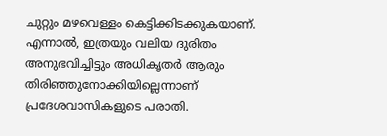ചുറ്റും മഴവെള്ളം കെട്ടിക്കിടക്കുകയാണ്. എന്നാൽ, ഇത്രയും വലിയ ദുരിതം അനുഭവിച്ചിട്ടും അധികൃതർ ആരും തിരിഞ്ഞുനോക്കിയില്ലെന്നാണ് പ്രദേശവാസികളുടെ പരാതി.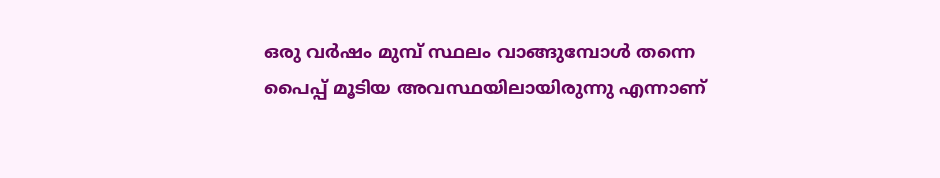ഒരു വർഷം മുമ്പ് സ്ഥലം വാങ്ങുമ്പോൾ തന്നെ പൈപ്പ് മൂടിയ അവസ്ഥയിലായിരുന്നു എന്നാണ്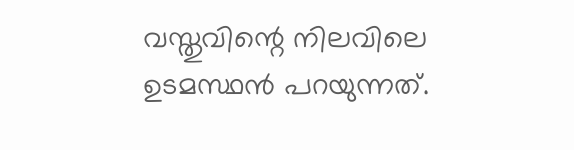വസ്തുവിന്റെ നിലവിലെ ഉടമസ്ഥൻ പറയുന്നത്.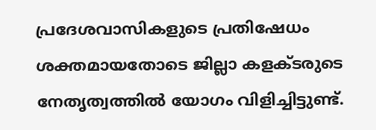പ്രദേശവാസികളുടെ പ്രതിഷേധം ശക്തമായതോടെ ജില്ലാ കളക്ടരുടെ നേതൃത്വത്തിൽ യോഗം വിളിച്ചിട്ടുണ്ട്.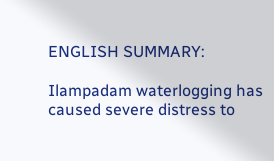ENGLISH SUMMARY:

Ilampadam waterlogging has caused severe distress to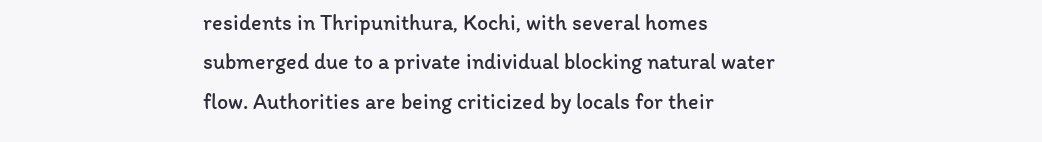residents in Thripunithura, Kochi, with several homes submerged due to a private individual blocking natural water flow. Authorities are being criticized by locals for their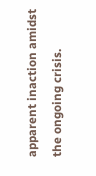apparent inaction amidst the ongoing crisis.